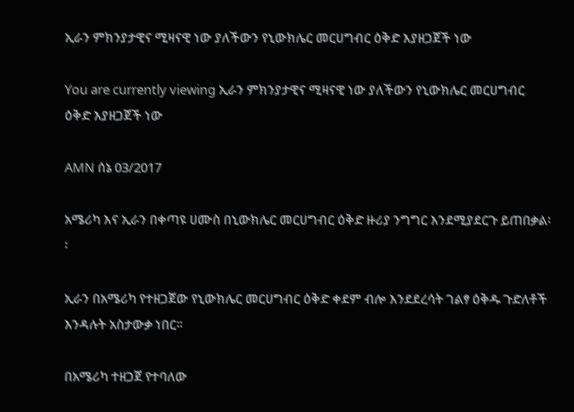ኢራን ምክንያታዊና ሚዛናዊ ነው ያለችውን የኒውክሌር መርሀግብር ዕቅድ እያዘጋጀች ነው

You are currently viewing ኢራን ምክንያታዊና ሚዛናዊ ነው ያለችውን የኒውክሌር መርሀግብር ዕቅድ እያዘጋጀች ነው

AMN ሰኔ 03/2017

አሜሪካ እና ኢራን በቀጣዩ ሀሙስ በኒውክሌር መርሀግብር ዕቅድ ዙሪያ ንግግር እንደሚያደርጉ ይጠበቃል፡፡

ኢራን በአሜሪካ የተዘጋጀው የኒውክሌር መርሀግብር ዕቅድ ቀደም ብሎ እንደደረሳት ገልፃ ዕቅዱ ጉድለቶች እንዳሉት አስታውቃ ነበር፡፡

በአሜሪካ ተዘጋጀ የተባለው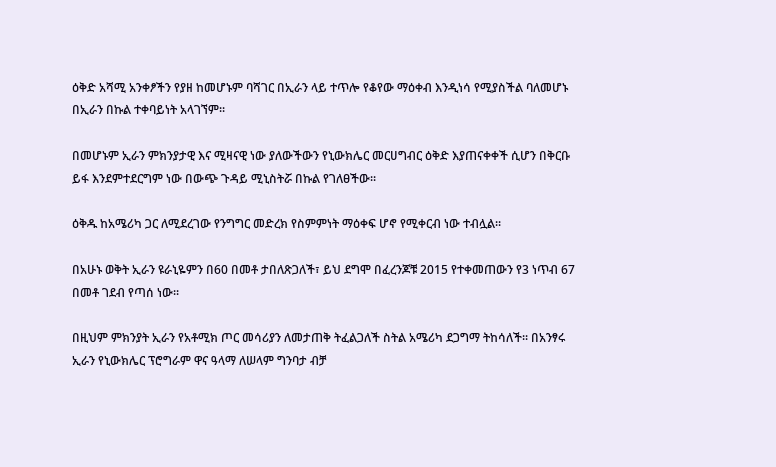ዕቅድ አሻሚ አንቀፆችን የያዘ ከመሆኑም ባሻገር በኢራን ላይ ተጥሎ የቆየው ማዕቀብ እንዲነሳ የሚያስችል ባለመሆኑ በኢራን በኩል ተቀባይነት አላገኘም፡፡

በመሆኑም ኢራን ምክንያታዊ እና ሚዛናዊ ነው ያለውችውን የኒውክሌር መርሀግብር ዕቅድ እያጠናቀቀች ሲሆን በቅርቡ ይፋ እንደምተደርግም ነው በውጭ ጉዳይ ሚኒስትሯ በኩል የገለፀችው፡፡

ዕቅዱ ከአሜሪካ ጋር ለሚደረገው የንግግር መድረክ የስምምነት ማዕቀፍ ሆኖ የሚቀርብ ነው ተብሏል፡፡

በአሁኑ ወቅት ኢራን ዩራኒዬምን በ60 በመቶ ታበለጽጋለች፣ ይህ ደግሞ በፈረንጆቹ 2015 የተቀመጠውን የ3 ነጥብ 67 በመቶ ገደብ የጣሰ ነው፡፡

በዚህም ምክንያት ኢራን የአቶሚክ ጦር መሳሪያን ለመታጠቅ ትፈልጋለች ስትል አሜሪካ ደጋግማ ትከሳለች፡፡ በአንፃሩ ኢራን የኒውክሌር ፕሮግራም ዋና ዓላማ ለሠላም ግንባታ ብቻ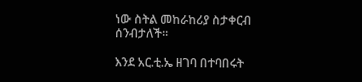ነው ስትል መከራከሪያ ስታቀርብ ሰንብታለች፡፡

እንደ አር.ቲ.ኤ ዘገባ በተባበሩት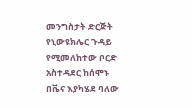መንግስታት ድርጅት የኒውዩክሌር ጉዳይ የሚመለከተው ቦርድ አስተዳደር ከሰሞኑ በቬና እያካሄደ ባለው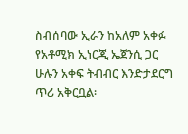ስብሰባው ኢራን ከአለም አቀፉ የአቶሚክ ኢነርጂ ኤጀንሲ ጋር ሁሉን አቀፍ ትብብር እንድታደርግ ጥሪ አቅርቧል፡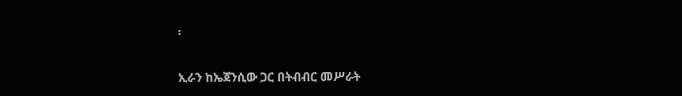፡

ኢራን ከኤጀንሲው ጋር በትብብር መሥራት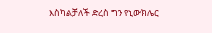እስካልቻለች ድረስ ግን የኒውክሌር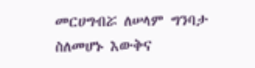መርሀግብሯ ለሠላም ግንባታ ስለመሆኑ እውቅና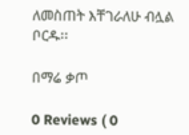ለመስጠት እቸገራለሁ ብሏል ቦርዱ፡፡

በማሬ ቃጦ

0 Reviews ( 0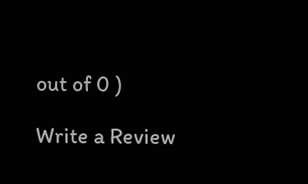out of 0 )

Write a Review